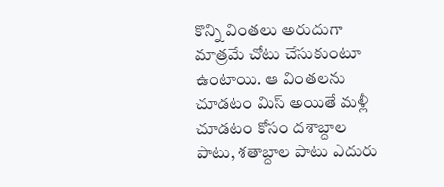కొన్ని వింతలు అరుదుగా మాత్రమే చోటు చేసుకుంటూ ఉంటాయి. ఆ వింతలను చూడటం మిస్ అయితే మళ్లీ చూడటం కోసం దశాబ్దాల పాటు, శతాబ్దాల పాటు ఎదురు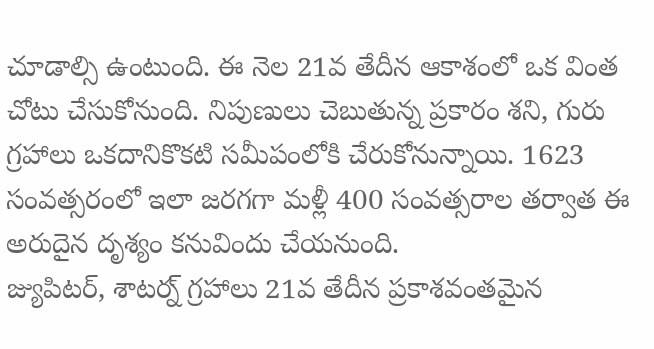చూడాల్సి ఉంటుంది. ఈ నెల 21వ తేదీన ఆకాశంలో ఒక వింత చోటు చేసుకోనుంది. నిపుణులు చెబుతున్న ప్రకారం శని, గురు గ్రహాలు ఒకదానికొకటి సమీపంలోకి చేరుకోనున్నాయి. 1623 సంవత్సరంలో ఇలా జరగగా మళ్లీ 400 సంవత్సరాల తర్వాత ఈ అరుదైన దృశ్యం కనువిందు చేయనుంది.
జ్యుపిటర్, శాటర్న్ గ్రహాలు 21వ తేదీన ప్రకాశవంతమైన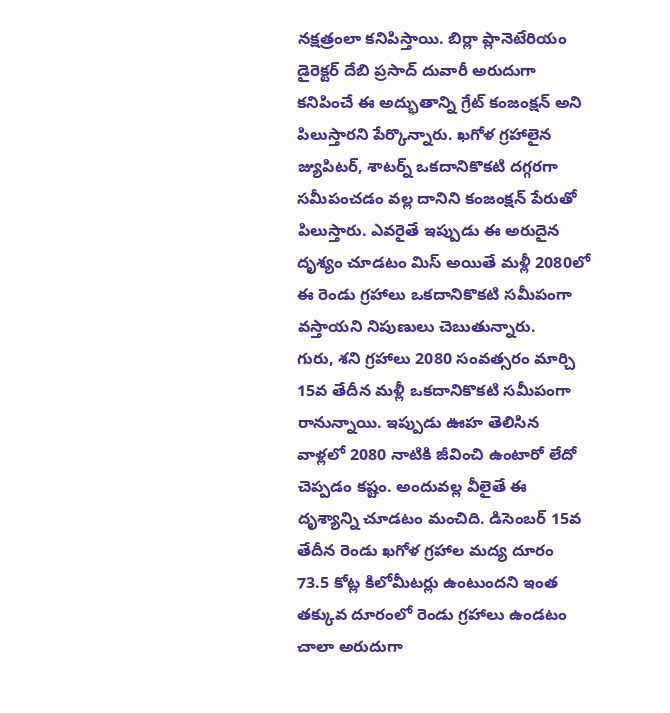నక్షత్రంలా కనిపిస్తాయి. బిర్లా ప్లానెటేరియం డైరెక్టర్ దేబి ప్రసాద్ దువారీ అరుదుగా కనిపించే ఈ అద్భుతాన్ని గ్రేట్ కంజంక్షన్ అని పిలుస్తారని పేర్కొన్నారు. ఖగోళ గ్రహాలైన జ్యుపిటర్, శాటర్న్ ఒకదానికొకటి దగ్గరగా సమీపంచడం వల్ల దానిని కంజంక్షన్ పేరుతో పిలుస్తారు. ఎవరైతే ఇప్పుడు ఈ అరుదైన దృశ్యం చూడటం మిస్ అయితే మళ్లీ 2080లో ఈ రెండు గ్రహాలు ఒకదానికొకటి సమీపంగా వస్తాయని నిపుణులు చెబుతున్నారు.
గురు, శని గ్రహాలు 2080 సంవత్సరం మార్చి 15వ తేదీన మళ్లీ ఒకదానికొకటి సమీపంగా రానున్నాయి. ఇప్పుడు ఊహ తెలిసిన వాళ్లలో 2080 నాటికి జీవించి ఉంటారో లేదో చెప్పడం కష్టం. అందువల్ల వీలైతే ఈ దృశ్యాన్ని చూడటం మంచిది. డిసెంబర్ 15వ తేదీన రెండు ఖగోళ గ్రహాల మద్య దూరం 73.5 కోట్ల కిలోమీటర్లు ఉంటుందని ఇంత తక్కువ దూరంలో రెండు గ్రహాలు ఉండటం చాలా అరుదుగా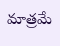మాత్రమే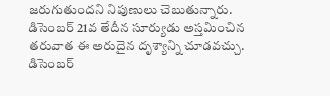జరుగుతుందని నిపుణులు చెబుతున్నారు.
డిసెంబర్ 21వ తేదీన సూర్యుడు అస్తమించిన తరువాత ఈ అరుదైన దృశ్యాన్ని చూడవచ్చు. డిసెంబర్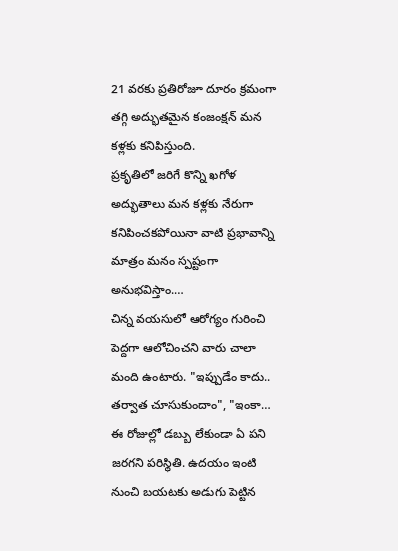21 వరకు ప్రతిరోజూ దూరం క్రమంగా తగ్గి అద్భుతమైన కంజంక్షన్ మన కళ్లకు కనిపిస్తుంది.
ప్రకృతిలో జరిగే కొన్ని ఖగోళ అద్భుతాలు మన కళ్లకు నేరుగా కనిపించకపోయినా వాటి ప్రభావాన్ని మాత్రం మనం స్పష్టంగా అనుభవిస్తాం.…
చిన్న వయసులో ఆరోగ్యం గురించి పెద్దగా ఆలోచించని వారు చాలా మంది ఉంటారు. "ఇప్పుడేం కాదు.. తర్వాత చూసుకుందాం", "ఇంకా…
ఈ రోజుల్లో డబ్బు లేకుండా ఏ పని జరగని పరిస్థితి. ఉదయం ఇంటి నుంచి బయటకు అడుగు పెట్టిన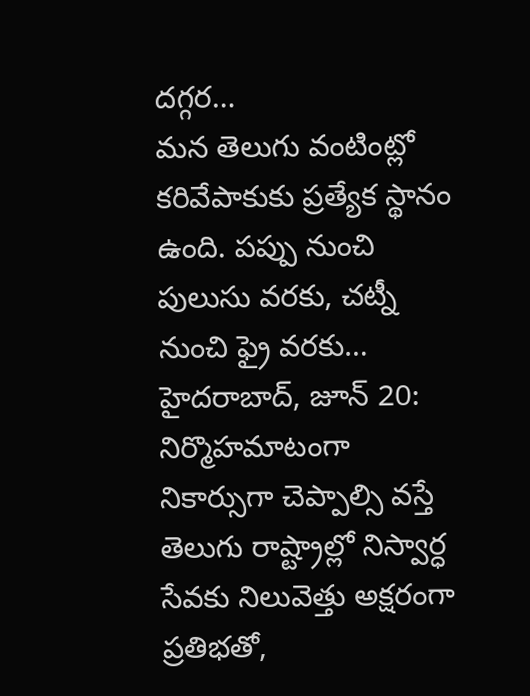దగ్గర…
మన తెలుగు వంటింట్లో కరివేపాకుకు ప్రత్యేక స్థానం ఉంది. పప్పు నుంచి పులుసు వరకు, చట్నీ నుంచి ఫ్రై వరకు…
హైదరాబాద్, జూన్ 20: నిర్మొహమాటంగా నికార్సుగా చెప్పాల్సి వస్తే తెలుగు రాష్ట్రాల్లో నిస్వార్ధ సేవకు నిలువెత్తు అక్షరంగా ప్రతిభతో,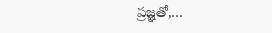ప్రజ్ఞతో,…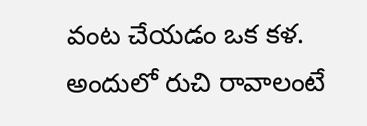వంట చేయడం ఒక కళ. అందులో రుచి రావాలంటే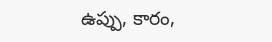ఉప్పు, కారం,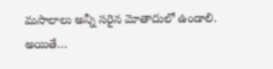మసాలాలు అన్నీ సరైన మోతాదులో ఉండాలి. అయితే…